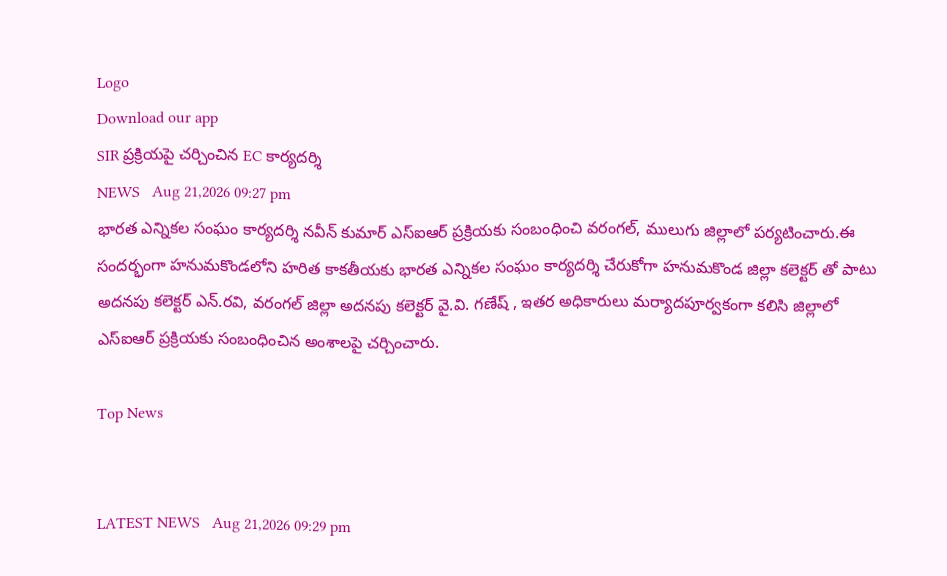Logo
Download our app
SIR ప్రక్రియపై చర్చించిన EC కార్యదర్శి
NEWS   Aug 21,2026 09:27 pm
భారత ఎన్నికల సంఘం కార్యదర్శి నవీన్ కుమార్ ఎస్ఐఆర్ ప్రక్రియకు సంబంధించి వరంగల్, ములుగు జిల్లాలో పర్యటించారు.ఈ సందర్భంగా హనుమకొండలోని హరిత కాకతీయకు భారత ఎన్నికల సంఘం కార్యదర్శి చేరుకోగా హనుమకొండ జిల్లా కలెక్టర్ తో పాటు అదనపు కలెక్టర్ ఎన్.రవి, వరంగల్ జిల్లా అదనపు కలెక్టర్ వై.వి. గణేష్ , ఇతర అధికారులు మర్యాదపూర్వకంగా కలిసి జిల్లాలో ఎస్ఐఆర్ ప్రక్రియకు సంబంధించిన అంశాలపై చర్చించారు.

Top News


LATEST NEWS   Aug 21,2026 09:29 pm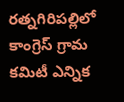రత్నగిరిపల్లిలో కాంగ్రెస్‌ గ్రామ కమిటీ ఎన్నిక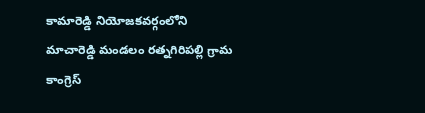కామారెడ్డి నియోజకవర్గంలోని మాచారెడ్డి మండలం రత్నగిరిపల్లి గ్రామ కాంగ్రెస్‌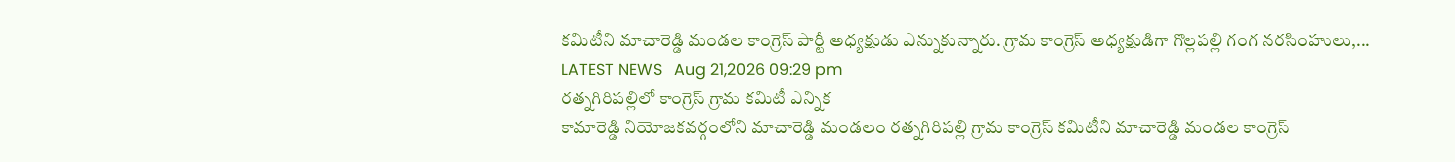కమిటీని మాచారెడ్డి మండల కాంగ్రెస్‌ పార్టీ అధ్యక్షుడు ఎన్నుకున్నారు. గ్రామ కాంగ్రెస్‌ అధ్యక్షుడిగా గొల్లపల్లి గంగ నరసింహులు,...
LATEST NEWS   Aug 21,2026 09:29 pm
రత్నగిరిపల్లిలో కాంగ్రెస్‌ గ్రామ కమిటీ ఎన్నిక
కామారెడ్డి నియోజకవర్గంలోని మాచారెడ్డి మండలం రత్నగిరిపల్లి గ్రామ కాంగ్రెస్‌ కమిటీని మాచారెడ్డి మండల కాంగ్రెస్‌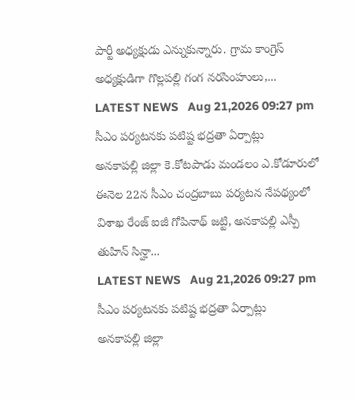పార్టీ అధ్యక్షుడు ఎన్నుకున్నారు. గ్రామ కాంగ్రెస్‌ అధ్యక్షుడిగా గొల్లపల్లి గంగ నరసింహులు,...
LATEST NEWS   Aug 21,2026 09:27 pm
సీఎం పర్యటనకు పటిష్ట భద్రతా ఏర్పాట్లు
అనకాపల్లి జిల్లా కె.కోటపాడు మండలం ఎ.కోడూరులో ఈనెల 22న సీఎం చంద్రబాబు పర్యటన నేపథ్యంలో విశాఖ రేంజ్ ఐజీ గోపినాథ్ జట్టి, అనకాపల్లి ఎస్పీ తుహిన్ సిన్హా...
LATEST NEWS   Aug 21,2026 09:27 pm
సీఎం పర్యటనకు పటిష్ట భద్రతా ఏర్పాట్లు
అనకాపల్లి జిల్లా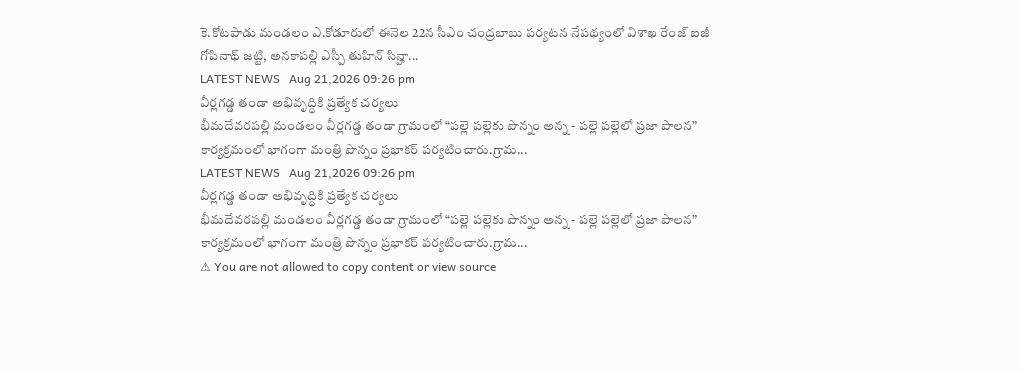కె.కోటపాడు మండలం ఎ.కోడూరులో ఈనెల 22న సీఎం చంద్రబాబు పర్యటన నేపథ్యంలో విశాఖ రేంజ్ ఐజీ గోపినాథ్ జట్టి, అనకాపల్లి ఎస్పీ తుహిన్ సిన్హా...
LATEST NEWS   Aug 21,2026 09:26 pm
వీర్లగడ్డ తండా అభివృద్ధికి ప్రత్యేక చర్యలు
భీమదేవరపల్లి మండలం వీర్లగడ్డ తండా గ్రామంలో “పల్లె పల్లెకు పొన్నం అన్న - పల్లె పల్లెలో ప్రజా పాలన” కార్యక్రమంలో భాగంగా మంత్రి పొన్నం ప్రభాకర్ పర్యటించారు.గ్రామ...
LATEST NEWS   Aug 21,2026 09:26 pm
వీర్లగడ్డ తండా అభివృద్ధికి ప్రత్యేక చర్యలు
భీమదేవరపల్లి మండలం వీర్లగడ్డ తండా గ్రామంలో “పల్లె పల్లెకు పొన్నం అన్న - పల్లె పల్లెలో ప్రజా పాలన” కార్యక్రమంలో భాగంగా మంత్రి పొన్నం ప్రభాకర్ పర్యటించారు.గ్రామ...
⚠ You are not allowed to copy content or view source